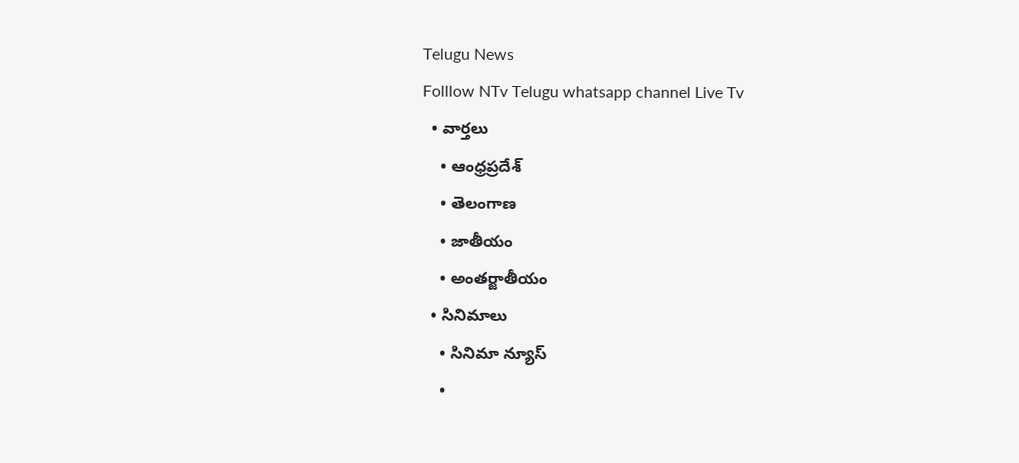Telugu News
Folllow NTv Telugu whatsapp channel Live Tv
  • వార్తలు
    • ఆంధ్రప్రదేశ్
    • తెలంగాణ
    • జాతీయం
    • అంతర్జాతీయం
  • సినిమాలు
    • సినిమా న్యూస్
    •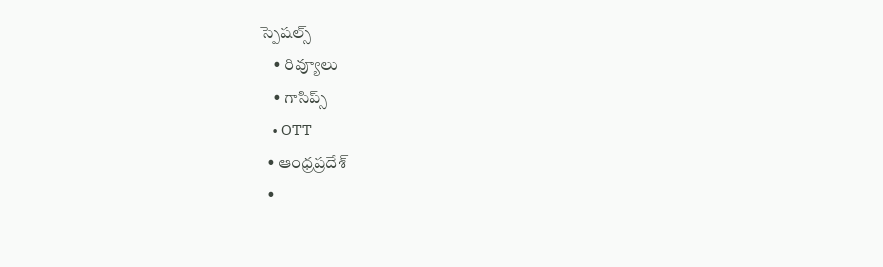స్పెషల్స్
    • రివ్యూలు
    • గాసిప్స్
    • OTT
  • ఆంధ్రప్రదేశ్
  •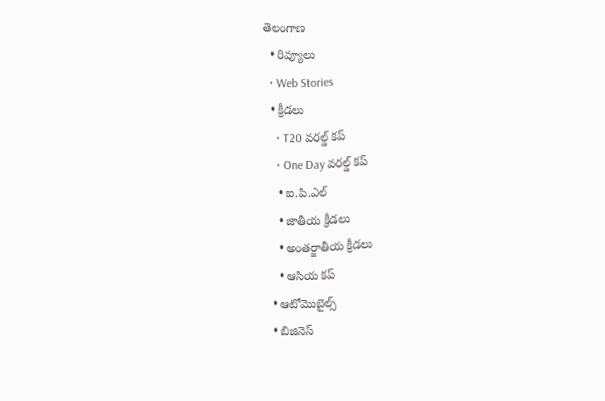తెలంగాణ
  • రివ్యూలు
  • Web Stories
  • క్రీడలు
    • T20 వరల్డ్ కప్
    • One Day వరల్డ్ కప్
    • ఐ.పి.ఎల్
    • జాతీయ క్రీడలు
    • అంతర్జాతీయ క్రీడలు
    • ఆసియ కప్
  • ఆటోమొబైల్స్
  • బిజినెస్‌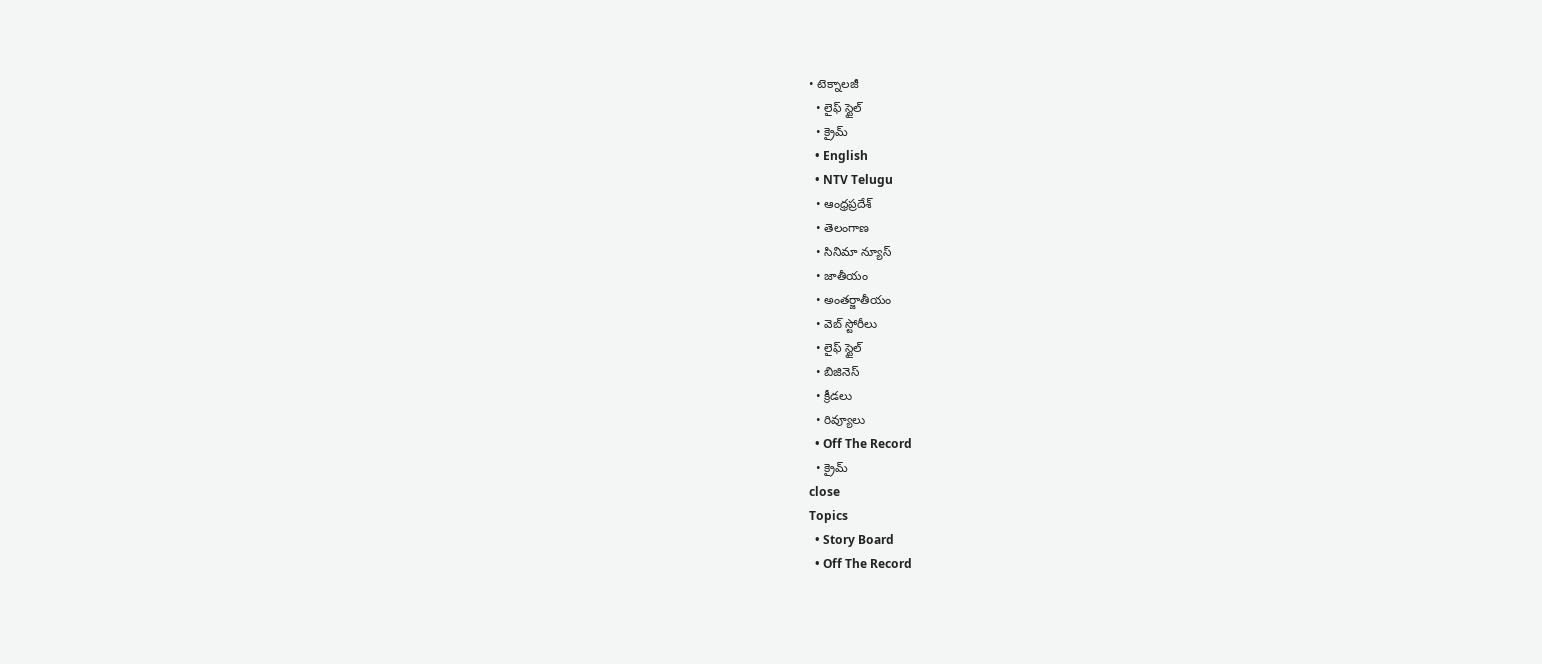• టెక్నాలజీ
  • లైఫ్ స్టైల్
  • క్రైమ్
  • English
  • NTV Telugu
  • ఆంధ్రప్రదేశ్
  • తెలంగాణ
  • సినిమా న్యూస్
  • జాతీయం
  • అంతర్జాతీయం
  • వెబ్ స్టోరీలు
  • లైఫ్ స్టైల్
  • బిజినెస్‌
  • క్రీడలు
  • రివ్యూలు
  • Off The Record
  • క్రైమ్
close
Topics
  • Story Board
  • Off The Record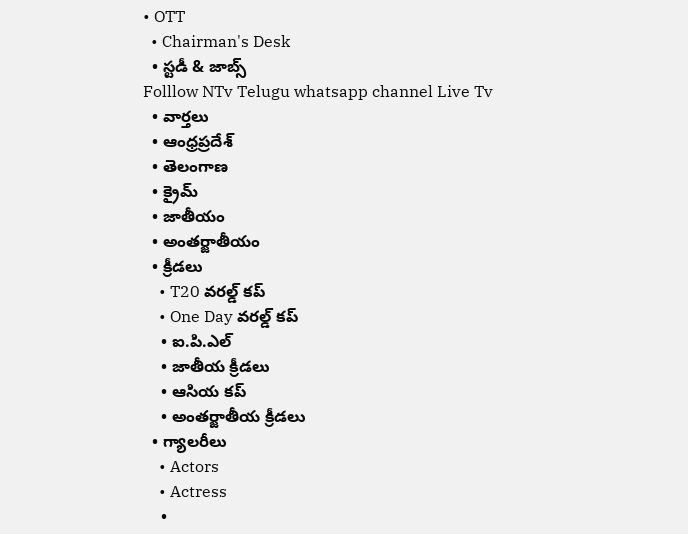• OTT
  • Chairman's Desk
  • స్టడీ & జాబ్స్
Folllow NTv Telugu whatsapp channel Live Tv
  • వార్తలు
  • ఆంధ్రప్రదేశ్
  • తెలంగాణ
  • క్రైమ్
  • జాతీయం
  • అంతర్జాతీయం
  • క్రీడలు
    • T20 వరల్డ్ కప్
    • One Day వరల్డ్ కప్
    • ఐ.పి.ఎల్
    • జాతీయ క్రీడలు
    • ఆసియ కప్
    • అంతర్జాతీయ క్రీడలు
  • గ్యాలరీలు
    • Actors
    • Actress
    •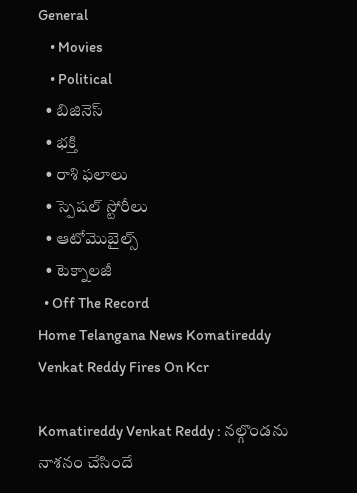General
    • Movies
    • Political
  • బిజినెస్‌
  • భక్తి
  • రాశి ఫలాలు
  • స్పెషల్‌ స్టోరీలు
  • ఆటోమొబైల్స్
  • టెక్నాలజీ
  • Off The Record
Home Telangana News Komatireddy Venkat Reddy Fires On Kcr

Komatireddy Venkat Reddy : నల్గొండను నాశనం చేసిందే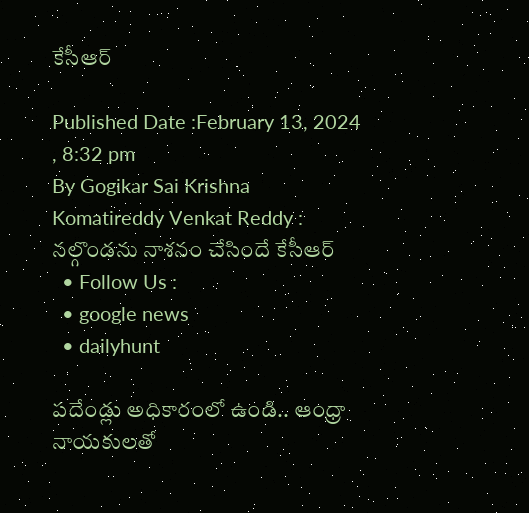కేసీఆర్

Published Date :February 13, 2024 , 8:32 pm
By Gogikar Sai Krishna
Komatireddy Venkat Reddy : నల్గొండను నాశనం చేసిందే కేసీఆర్
  • Follow Us :
  • google news
  • dailyhunt

పదేండ్లు అధికారంలో ఉండి.. ఆంధ్రా నాయకులతో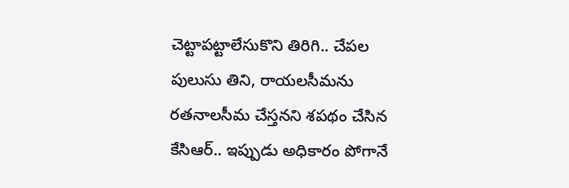చెట్టాపట్టాలేసుకొని తిరిగి.. చేపల పులుసు తిని, రాయలసీమను రతనాలసీమ చేస్తనని శపథం చేసిన కేసిఆర్.. ఇప్పుడు అధికారం పోగానే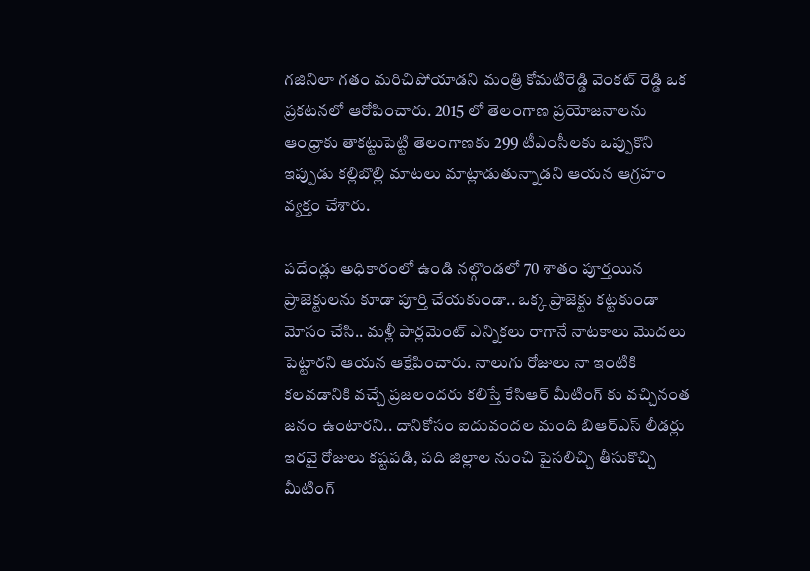గజినిలా గతం మరిచిపోయాడని మంత్రి కోమటిరెడ్డి వెంకట్ రెడ్డి ఒక ప్రకటనలో ఆరోపించారు. 2015 లో తెలంగాణ ప్రయోజనాలను ఆంధ్రాకు తాకట్టుపెట్టి తెలంగాణకు 299 టీఎంసీలకు ఒప్పుకొని ఇప్పుడు కల్లిబొల్లి మాటలు మాట్లాడుతున్నాడని ఆయన ఆగ్రహం వ్యక్తం చేశారు.

పదేండ్లు అధికారంలో ఉండి నల్గొండలో 70 శాతం పూర్తయిన ప్రాజెక్టులను కూడా పూర్తి చేయకుండా.. ఒక్క ప్రాజెక్టు కట్టకుండా మోసం చేసి.. మళ్లీ పార్లమెంట్ ఎన్నికలు రాగానే నాటకాలు మొదలు పెట్టారని ఆయన ఆక్షేపించారు. నాలుగు రోజులు నా ఇంటికి కలవడానికి వచ్చే ప్రజలందరు కలిస్తే కేసిఆర్ మీటింగ్ కు వచ్చినంత జనం ఉంటారని.. దానికోసం ఐదువందల మంది బిఆర్ఎస్ లీడర్లు ఇరవై రోజులు కష్టపడి, పది జిల్లాల నుంచి పైసలిచ్చి తీసుకొచ్చి మీటింగ్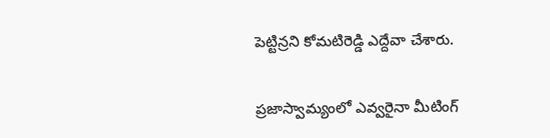పెట్టిన్రని కోమటిరెడ్డి ఎద్దేవా చేశారు.

ప్రజాస్వామ్యంలో ఎవ్వరైనా మీటింగ్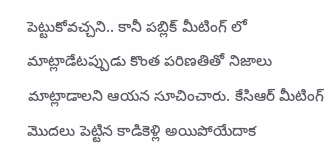పెట్టుకోవచ్చని.. కానీ పబ్లిక్ మీటింగ్ లో మాట్లాడేటప్పుడు కొంత పరిణతితో నిజాలు మాట్లాడాలని ఆయన సూచించారు. కేసిఆర్ మీటింగ్ మొదలు పెట్టిన కాడికెళ్లి అయిపోయేదాక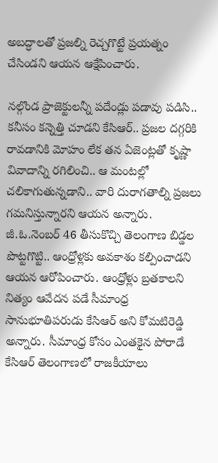అబద్ధాలతో ప్రజల్ని రెచ్చగొట్టే ప్రయత్నం చేసిండని ఆయన ఆక్షేపించారు.

నల్గొండ ప్రాజెక్టులన్నీ పదేండ్లు పడావు పడిసి.. కనీసం కన్నెత్తి చూడని కేసిఆర్.. ప్రజల దగ్గరికి రావడానికి మోహం లేక తన ఏజెంట్లతో కృష్ణా వివాదాన్ని రగిలించి.. ఆ మంటల్లో చలికాగుతున్నడాని.. వారి దురాగతాల్ని ప్రజలు గమనిస్తున్నారని ఆయన అన్నారు. జీ.ఓ.నెంబర్ 46 తీసుకొచ్చి తెలంగాణ బిడ్డల పొట్టగొట్టి.. ఆంధ్రోళ్లకు అవకాశం కల్పించాడని ఆయన ఆరోపించారు. ఆంధ్రోళ్లు బ్రతకాలని నిత్యం ఆవేదన పడే సీమాంధ్ర సానుభూతిపరుడు కేసిఆర్ అని కోమటిరెడ్డి అన్నారు. సీమాంధ్ర కోసం ఎంతకైన పోరాడే కేసిఆర్ తెలంగాణలో రాజకీయాలు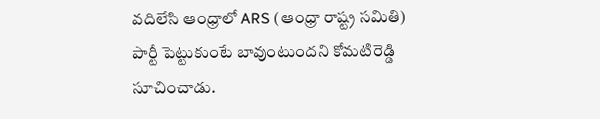వదిలేసి ఆంధ్రాలో ARS (ఆంధ్రా రాష్ట్ర సమితి) పార్టీ పెట్టుకుంటే బావుంటుందని కోమటిరెడ్డి సూచించాడు.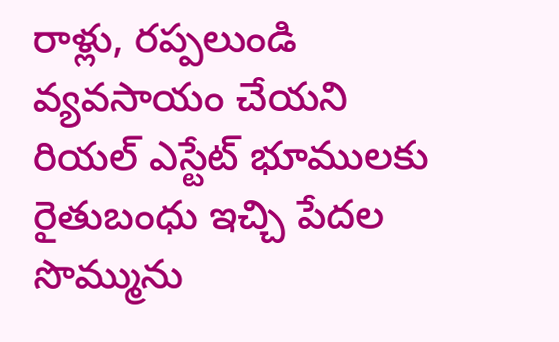రాళ్లు, రప్పలుండి వ్యవసాయం చేయని రియల్ ఎస్టేట్ భూములకు రైతుబంధు ఇచ్చి పేదల సొమ్మును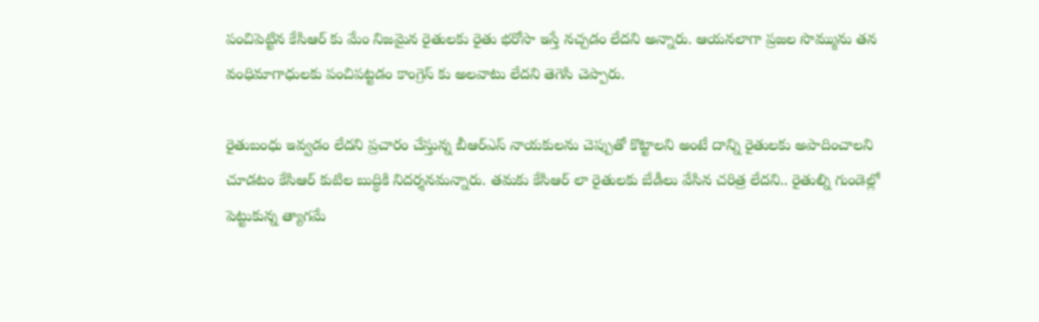పంచిపెట్టిన కేసిఆర్ కు మేం నిజమైన రైతులకు రైతు భరోసా ఇస్తే నచ్చడం లేదని అన్నారు. ఆయనలాగా ప్రజల సొమ్మును తన వంధిమాగాధులకు పంచిపట్టడం కాంగ్రెస్ కు అలవాటు లేదని తెగెసి చెప్పారు.

రైతుబంధు ఇవ్వడం లేదని ప్రచారం చేస్తున్న బీఆర్ఎస్ నాయకులను చెప్పుతో కొట్టాలని అంటే దాన్ని రైతులకు అపాదించాలని చూడటం కేసిఆర్ కుటిల బుద్ధికి నిదర్శనమన్నారు. తమకు కేసిఆర్ లా రైతులకు బేడీలు వేసిన చరిత్ర లేదని.. రైతుల్ని గుండెల్లో పెట్టుకున్న త్యాగమే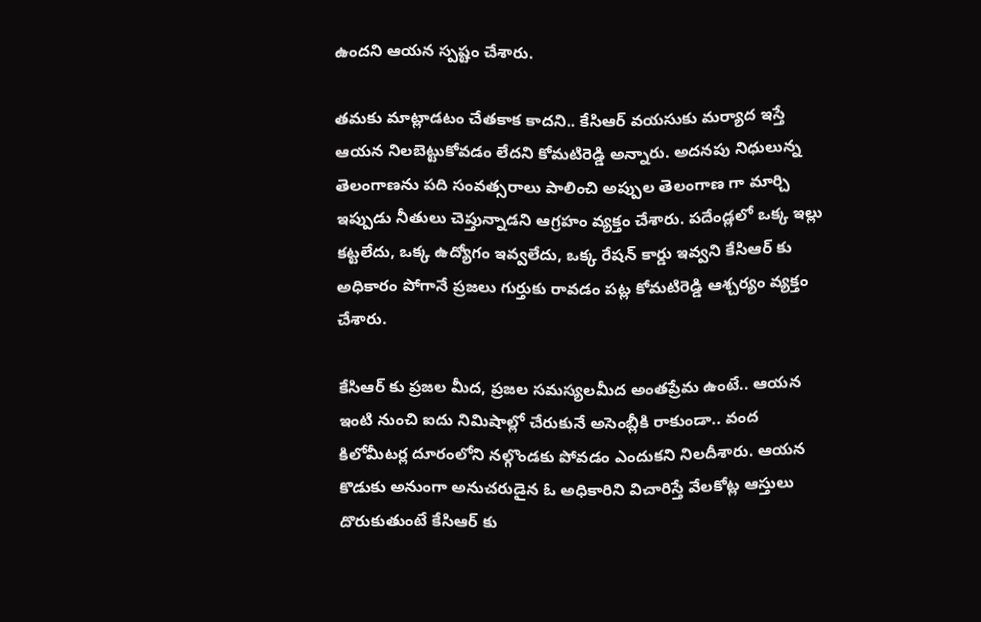ఉందని ఆయన స్పష్టం చేశారు.

తమకు మాట్లాడటం చేతకాక కాదని.. కేసిఆర్ వయసుకు మర్యాద ఇస్తే ఆయన నిలబెట్టుకోవడం లేదని కోమటిరెడ్డి అన్నారు. అదనపు నిధులున్న తెలంగాణను పది సంవత్సరాలు పాలించి అప్పుల తెలంగాణ గా మార్చి ఇప్పుడు నీతులు చెప్తున్నాడని ఆగ్రహం వ్యక్తం చేశారు. పదేండ్లలో ఒక్క ఇల్లు కట్టలేదు, ఒక్క ఉద్యోగం ఇవ్వలేదు, ఒక్క రేషన్ కార్డు ఇవ్వని కేసిఆర్ కు అధికారం పోగానే ప్రజలు గుర్తుకు రావడం పట్ల కోమటిరెడ్డి ఆశ్చర్యం వ్యక్తం చేశారు.

కేసిఆర్ కు ప్రజల మీద, ప్రజల సమస్యలమీద అంతప్రేమ ఉంటే.. ఆయన ఇంటి నుంచి ఐదు నిమిషాల్లో చేరుకునే అసెంబ్లీకి రాకుండా.. వంద కిలోమీటర్ల దూరంలోని నల్గొండకు పోవడం ఎందుకని నిలదీశారు. ఆయన కొడుకు అనుంగా అనుచరుడైన ఓ అధికారిని విచారిస్తే వేలకోట్ల ఆస్తులు దొరుకుతుంటే కేసిఆర్ కు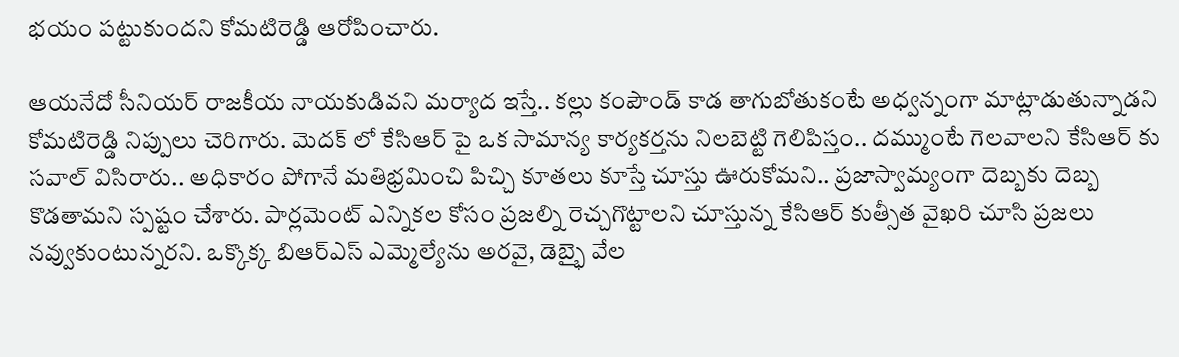భయం పట్టుకుందని కోమటిరెడ్డి ఆరోపించారు.

ఆయనేదో సీనియర్ రాజకీయ నాయకుడివని మర్యాద ఇస్తే.. కల్లు కంపౌండ్ కాడ తాగుబోతుకంటే అధ్వన్నంగా మాట్లాడుతున్నాడని కోమటిరెడ్డి నిప్పులు చెరిగారు. మెదక్ లో కేసిఆర్ పై ఒక సామాన్య కార్యకర్తను నిలబెట్టి గెలిపిస్తం.. దమ్ముంటే గెలవాలని కేసిఆర్ కు సవాల్ విసిరారు.. అధికారం పోగానే మతిభ్రమించి పిచ్చి కూతలు కూస్తే చూస్తు ఊరుకోమని.. ప్రజాస్వామ్యంగా దెబ్బకు దెబ్బ కొడతామని స్పష్టం చేశారు. పార్లమెంట్ ఎన్నికల కోసం ప్రజల్ని రెచ్చగొట్టాలని చూస్తున్న కేసిఆర్ కుత్సీత వైఖరి చూసి ప్రజలు నవ్వుకుంటున్నరని. ఒక్కొక్క బిఆర్ఎస్ ఎమ్మెల్యేను అరవై, డెబ్భై వేల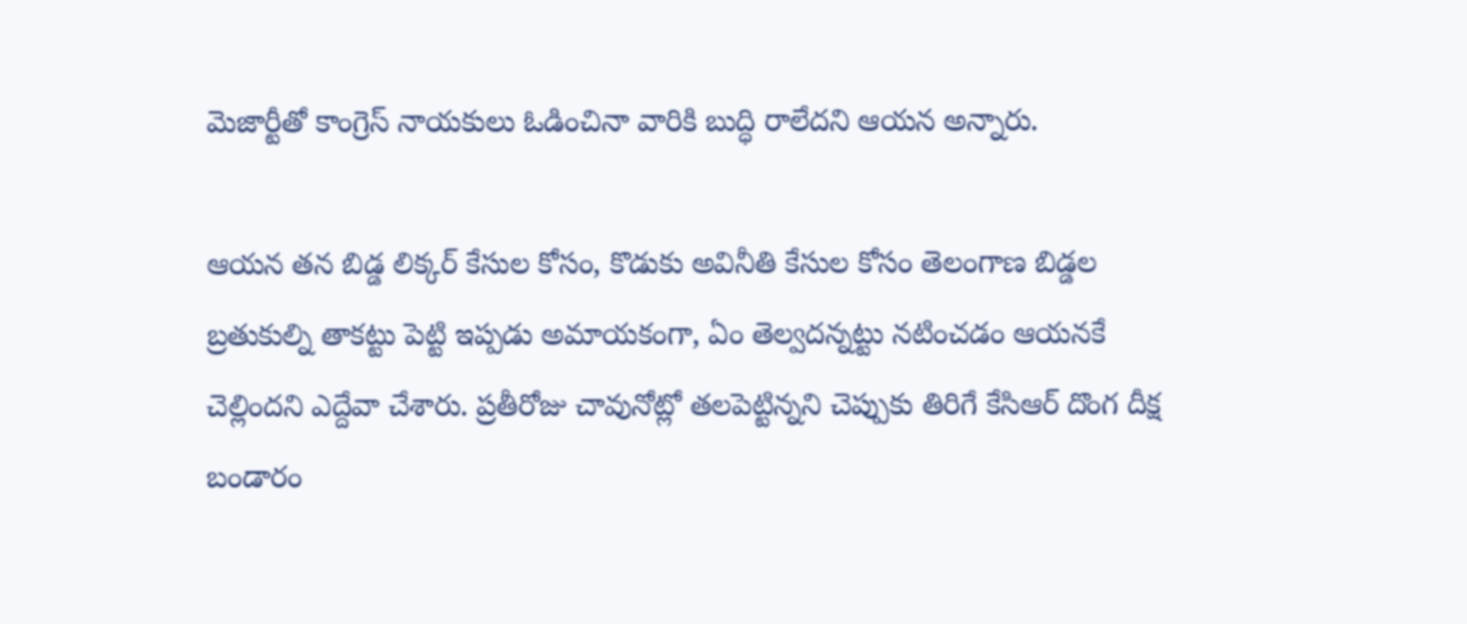మెజార్టీతో కాంగ్రెస్ నాయకులు ఓడించినా వారికి బుద్ధి రాలేదని ఆయన అన్నారు.

ఆయన తన బిడ్డ లిక్కర్ కేసుల కోసం, కొడుకు అవినీతి కేసుల కోసం తెలంగాణ బిడ్డల బ్రతుకుల్ని తాకట్టు పెట్టి ఇప్పడు అమాయకంగా, ఏం తెల్వదన్నట్టు నటించడం ఆయనకే చెల్లిందని ఎద్దేవా చేశారు. ప్రతీరోజు చావునోట్లో తలపెట్టిన్నని చెప్పుకు తిరిగే కేసిఆర్ దొంగ దీక్ష బండారం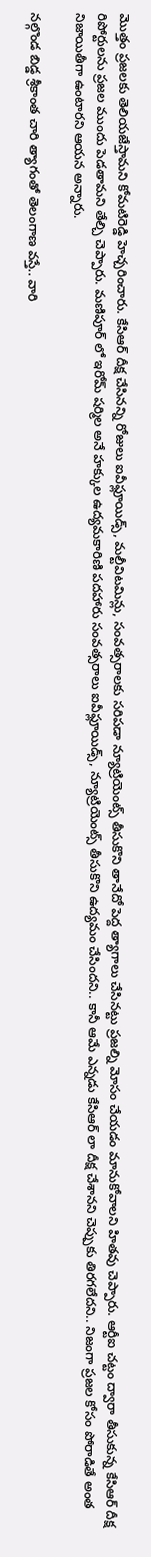మొత్తం ప్రజలకు తెలియజేస్తామని కోమటిరెడ్డి హెచ్చరించారు. కేసిఆర్ దీక్ష చేసినన్ని రోజులు ఐవీఫ్లూయిడ్స్, మల్టీవిటమిన్లు, సంవత్సరాలకు సరిపడా న్యూట్రియెంట్స్ తీసుకొని తానేదో పెద్ద త్యాగాలు చేసినట్టు ప్రజల్ని మోసం చేయడం మానుకోవాలని హితవు చెప్పారు. ఆర్టీఐ చట్టం ద్వారా తీసుకున్న కేసిఆర్ దీక్ష రిపోర్టులను ప్రజల ముందు పెడతామని తేల్చి చెప్పారు. మణిపూర్ లో ఇరోమ్ షర్మిల అనే హక్కుల ఉద్యమకారిణి పదహారు సంవత్సరాలు ఐవీఫ్లూయిడ్స్, న్యూట్రియెంట్స్ తీసుకొని ఉద్యమం చేసిందని.. కానీ ఆమే ఎన్నడు కేసిఆర్ లా దీక్ష చేశానని చెప్పుకు తిరగలేదని.. నిజంగా ప్రజల కోసం పోరాడితే అంత నిజాయితీగా ఉంటారని ఆయన అన్నారు.

నల్గొండ బిడ్డ శ్రీకాంత చారి త్యాగంతో తెలంగాణ వస్తే.. వారి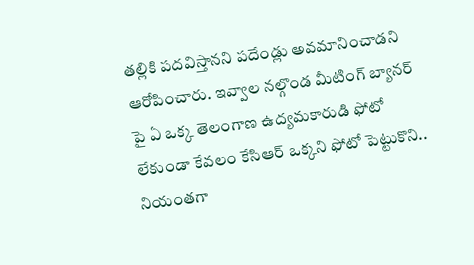తల్లికి పదవిస్తానని పదేండ్లు అవమానించాడని ఆరోపించారు. ఇవ్వాల నల్గొండ మీటింగ్ బ్యానర్ పై ఏ ఒక్క తెలంగాణ ఉద్యమకారుడి ఫోటో లేకుండా కేవలం కేసిఆర్ ఒక్కని ఫోటో పెట్టుకొని.. నియంతగా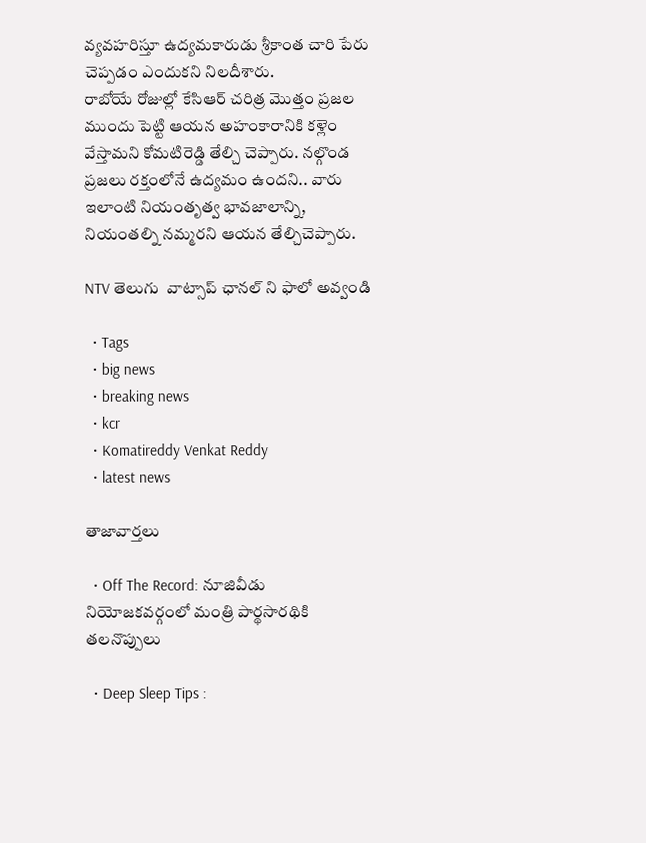వ్యవహరిస్తూ ఉద్యమకారుడు శ్రీకాంత చారి పేరు చెప్పడం ఎందుకని నిలదీశారు.
రాబోయే రోజుల్లో కేసిఆర్ చరిత్ర మొత్తం ప్రజల ముందు పెట్టి ఆయన అహంకారానికి కళ్లెం వేస్తామని కోమటిరెడ్డి తేల్చి చెప్పారు. నల్గొండ ప్రజలు రక్తంలోనే ఉద్యమం ఉందని.. వారు ఇలాంటి నియంతృత్వ భావజాలాన్ని, నియంతల్ని నమ్మరని ఆయన తేల్చిచెప్పారు.

NTV తెలుగు  వాట్సాప్ ఛానల్ ని ఫాలో అవ్వండి

  • Tags
  • big news
  • breaking news
  • kcr
  • Komatireddy Venkat Reddy
  • latest news

తాజావార్తలు

  • Off The Record: నూజివీడు నియోజకవర్గంలో మంత్రి పార్థసారథికి తలనొప్పులు

  • Deep Sleep Tips :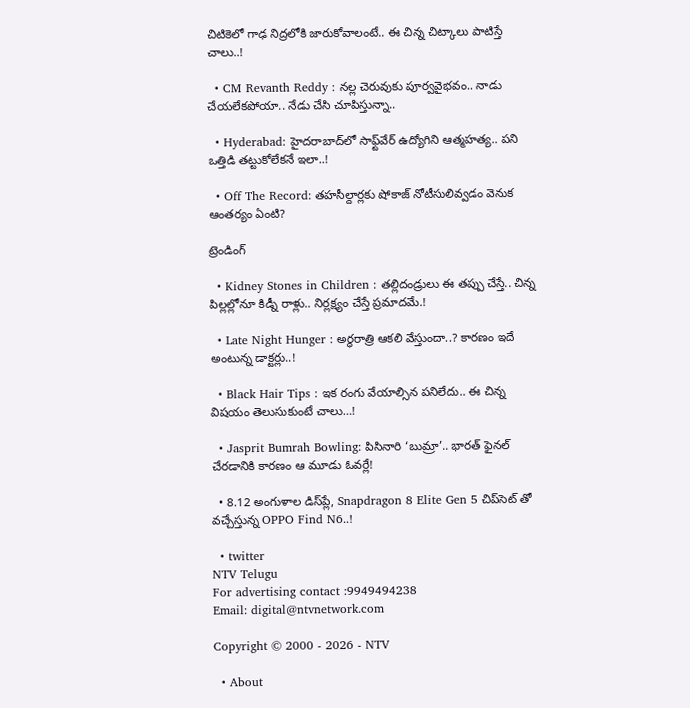చిటికెలో గాఢ నిద్రలోకి జారుకోవాలంటే.. ఈ చిన్న చిట్కాలు పాటిస్తే చాలు..!

  • CM Revanth Reddy : నల్ల చెరువుకు పూర్వవైభవం.. నాడు చేయలేకపోయా.. నేడు చేసి చూపిస్తున్నా..

  • Hyderabad: హైదరాబాద్‌లో సాఫ్ట్‌వేర్ ఉద్యోగిని ఆత్మహత్య.. పని ఒత్తిడి తట్టుకోలేకనే ఇలా..!

  • Off The Record: తహసీల్దార్లకు షోకాజ్ నోటీసులివ్వడం వెనుక ఆంతర్యం ఏంటి?

ట్రెండింగ్‌

  • Kidney Stones in Children : తల్లిదండ్రులు ఈ తప్పు చేస్తే.. చిన్న పిల్లల్లోనూ కిడ్నీ రాళ్లు.. నిర్లక్ష్యం చేస్తే ప్రమాదమే.!

  • Late Night Hunger : అర్ధరాత్రి ఆకలి వేస్తుందా..? కారణం ఇదే అంటున్న డాక్టర్లు..!

  • Black Hair Tips : ఇక రంగు వేయాల్సిన పనిలేదు.. ఈ చిన్న విషయం తెలుసుకుంటే చాలు…!

  • Jasprit Bumrah Bowling: పిసినారి ‘బుమ్రా’.. భారత్ ఫైనల్ చేరడానికి కారణం ఆ మూడు ఓవర్లే!

  • 8.12 అంగుళాల డిస్‌ప్లే, Snapdragon 8 Elite Gen 5 చిప్‌సెట్‌ తో వచ్చేస్తున్న OPPO Find N6..!

  • twitter
NTV Telugu
For advertising contact :9949494238
Email: digital@ntvnetwork.com

Copyright © 2000 - 2026 - NTV

  • About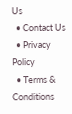Us
  • Contact Us
  • Privacy Policy
  • Terms & Conditions